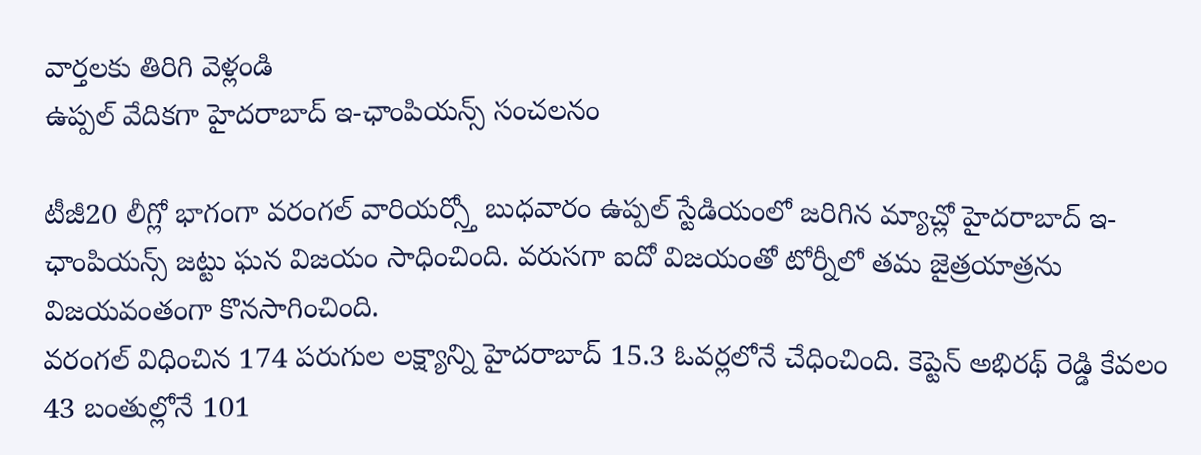వార్తలకు తిరిగి వెళ్లండి
ఉప్పల్ వేదికగా హైదరాబాద్ ఇ-ఛాంపియన్స్ సంచలనం

టీజీ20 లీగ్లో భాగంగా వరంగల్ వారియర్స్తో బుధవారం ఉప్పల్ స్టేడియంలో జరిగిన మ్యాచ్లో హైదరాబాద్ ఇ-ఛాంపియన్స్ జట్టు ఘన విజయం సాధించింది. వరుసగా ఐదో విజయంతో టోర్నీలో తమ జైత్రయాత్రను విజయవంతంగా కొనసాగించింది.
వరంగల్ విధించిన 174 పరుగుల లక్ష్యాన్ని హైదరాబాద్ 15.3 ఓవర్లలోనే చేధించింది. కెప్టెన్ అభిరథ్ రెడ్డి కేవలం 43 బంతుల్లోనే 101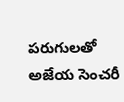పరుగులతో అజేయ సెంచరీ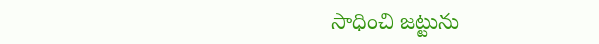సాధించి జట్టును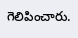గెలిపించారు.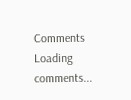Comments
Loading comments...